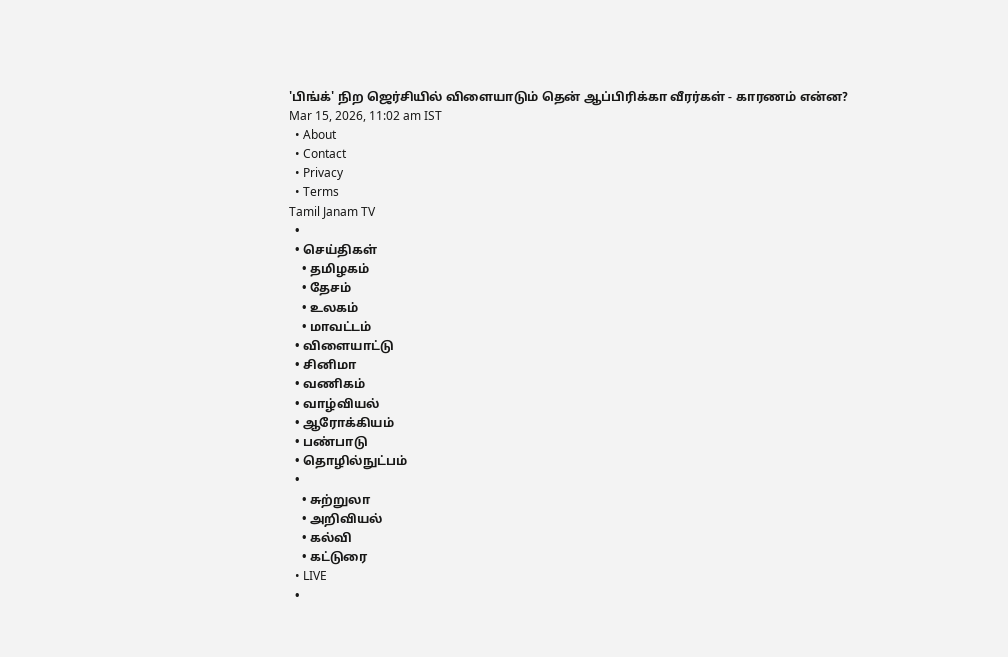'பிங்க்' நிற ஜெர்சியில் விளையாடும் தென் ஆப்பிரிக்கா வீரர்கள் - காரணம் என்ன?
Mar 15, 2026, 11:02 am IST
  • About
  • Contact
  • Privacy
  • Terms
Tamil Janam TV
  •
  • செய்திகள்
    • தமிழகம்
    • தேசம்
    • உலகம்
    • மாவட்டம்
  • விளையாட்டு
  • சினிமா
  • வணிகம்
  • வாழ்வியல்
  • ஆரோக்கியம்
  • பண்பாடு
  • தொழில்நுட்பம்
  •
    • சுற்றுலா
    • அறிவியல்
    • கல்வி
    • கட்டுரை
  • LIVE
  •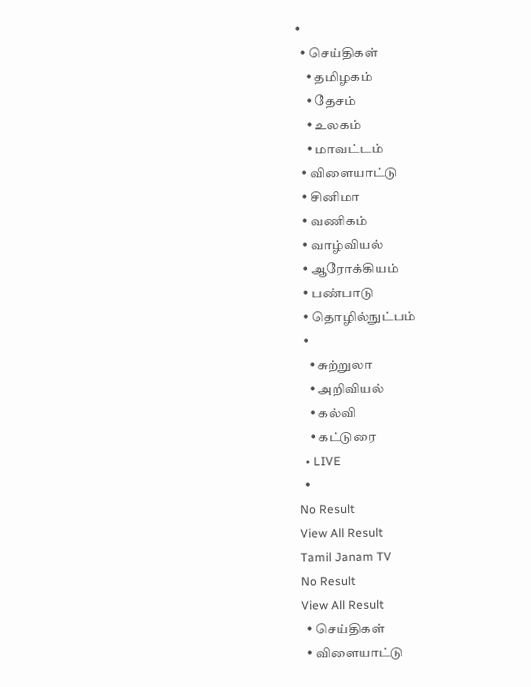•
  • செய்திகள்
    • தமிழகம்
    • தேசம்
    • உலகம்
    • மாவட்டம்
  • விளையாட்டு
  • சினிமா
  • வணிகம்
  • வாழ்வியல்
  • ஆரோக்கியம்
  • பண்பாடு
  • தொழில்நுட்பம்
  •
    • சுற்றுலா
    • அறிவியல்
    • கல்வி
    • கட்டுரை
  • LIVE
  •
No Result
View All Result
Tamil Janam TV
No Result
View All Result
  • செய்திகள்
  • விளையாட்டு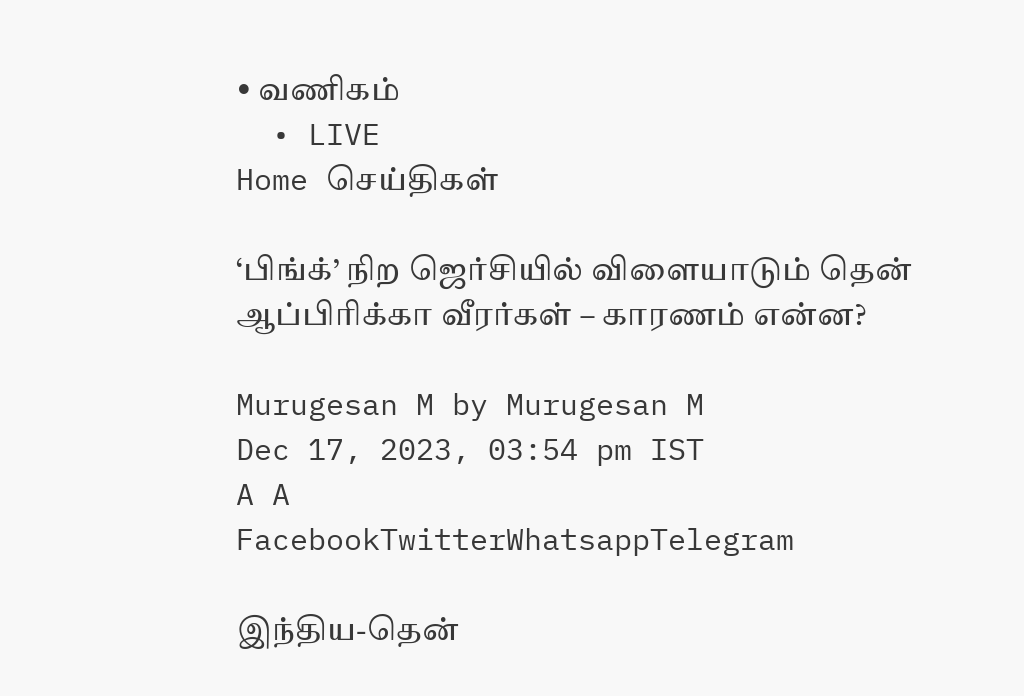• வணிகம்
  • LIVE
Home செய்திகள்

‘பிங்க்’ நிற ஜெர்சியில் விளையாடும் தென் ஆப்பிரிக்கா வீரர்கள் – காரணம் என்ன?

Murugesan M by Murugesan M
Dec 17, 2023, 03:54 pm IST
A A
FacebookTwitterWhatsappTelegram

இந்திய-தென்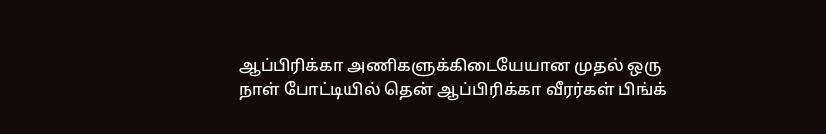ஆப்பிரிக்கா அணிகளுக்கிடையேயான முதல் ஒரு நாள் போட்டியில் தென் ஆப்பிரிக்கா வீரர்கள் பிங்க்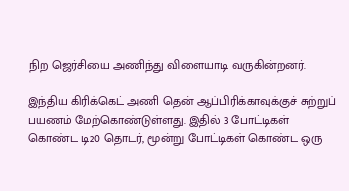நிற ஜெர்சியை அணிந்து விளையாடி வருகின்றனர்.

இந்திய கிரிக்கெட் அணி தென் ஆப்பிரிக்காவுக்குச் சுற்றுப் பயணம் மேற்கொண்டுள்ளது. இதில் 3 போட்டிகள் கொண்ட டி20 தொடர், மூன்று போட்டிகள் கொண்ட ஒரு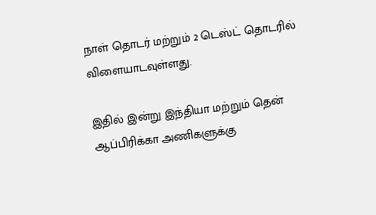நாள் தொடர் மற்றும் 2 டெஸ்ட் தொடரில் விளையாடவுள்ளது.

இதில் இன்று இந்தியா மற்றும் தென் ஆப்பிரிக்கா அணிகளுக்கு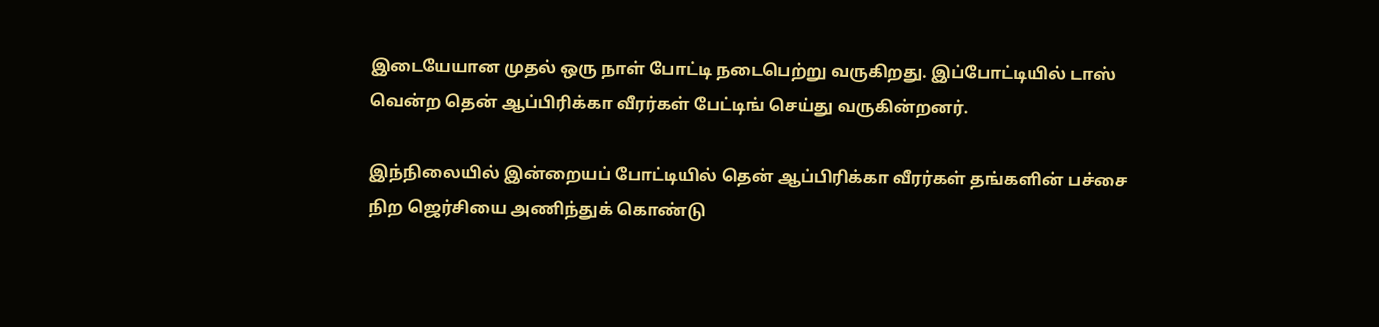இடையேயான முதல் ஒரு நாள் போட்டி நடைபெற்று வருகிறது. இப்போட்டியில் டாஸ் வென்ற தென் ஆப்பிரிக்கா வீரர்கள் பேட்டிங் செய்து வருகின்றனர்.

இந்நிலையில் இன்றையப் போட்டியில் தென் ஆப்பிரிக்கா வீரர்கள் தங்களின் பச்சை நிற ஜெர்சியை அணிந்துக் கொண்டு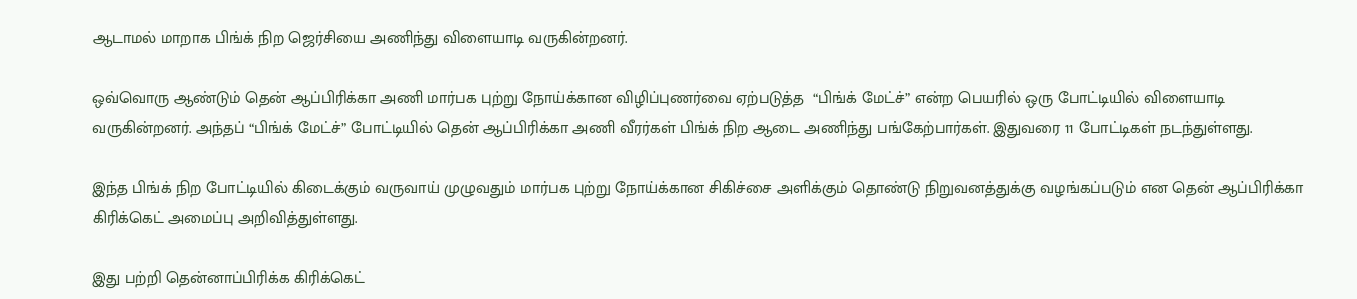ஆடாமல் மாறாக பிங்க் நிற ஜெர்சியை அணிந்து விளையாடி வருகின்றனர்.

ஒவ்வொரு ஆண்டும் தென் ஆப்பிரிக்கா அணி மார்பக புற்று நோய்க்கான விழிப்புணர்வை ஏற்படுத்த  “பிங்க் மேட்ச்” என்ற பெயரில் ஒரு போட்டியில் விளையாடி வருகின்றனர். அந்தப் “பிங்க் மேட்ச்” போட்டியில் தென் ஆப்பிரிக்கா அணி வீரர்கள் பிங்க் நிற ஆடை அணிந்து பங்கேற்பார்கள். இதுவரை 11 போட்டிகள் நடந்துள்ளது.

இந்த பிங்க் நிற போட்டியில் கிடைக்கும் வருவாய் முழுவதும் மார்பக புற்று நோய்க்கான சிகிச்சை அளிக்கும் தொண்டு நிறுவனத்துக்கு வழங்கப்படும் என தென் ஆப்பிரிக்கா கிரிக்கெட் அமைப்பு அறிவித்துள்ளது.

இது பற்றி தென்னாப்பிரிக்க கிரிக்கெட்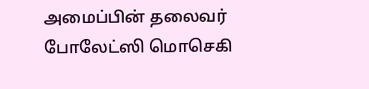அமைப்பின் தலைவர் போலேட்ஸி மொசெகி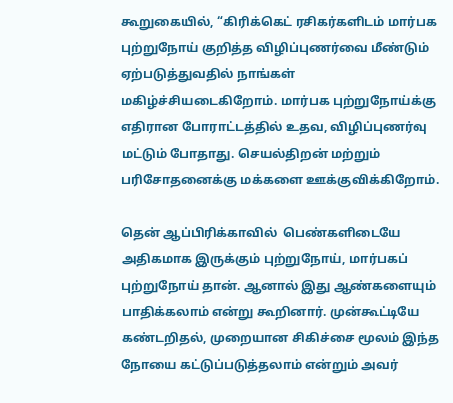கூறுகையில், “கிரிக்கெட் ரசிகர்களிடம் மார்பக புற்றுநோய் குறித்த விழிப்புணர்வை மீண்டும் ஏற்படுத்துவதில் நாங்கள் மகிழ்ச்சியடைகிறோம். மார்பக புற்றுநோய்க்கு எதிரான போராட்டத்தில் உதவ, விழிப்புணர்வு மட்டும் போதாது. செயல்திறன் மற்றும் பரிசோதனைக்கு மக்களை ஊக்குவிக்கிறோம்.

தென் ஆப்பிரிக்காவில்  பெண்களிடையே அதிகமாக இருக்கும் புற்றுநோய், மார்பகப் புற்றுநோய் தான். ஆனால் இது ஆண்களையும் பாதிக்கலாம் என்று கூறினார். முன்கூட்டியே கண்டறிதல், முறையான சிகிச்சை மூலம் இந்த நோயை கட்டுப்படுத்தலாம் என்றும் அவர்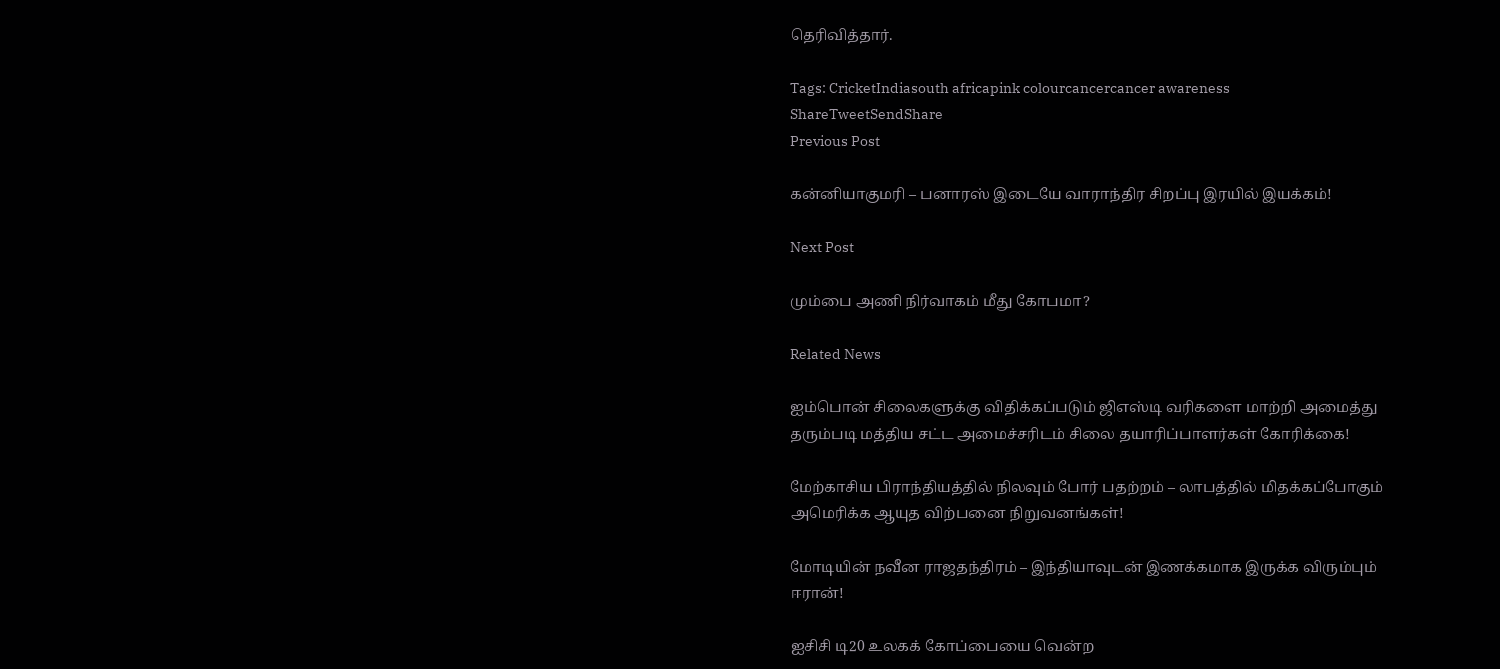தெரிவித்தார்.

Tags: CricketIndiasouth africapink colourcancercancer awareness
ShareTweetSendShare
Previous Post

கன்னியாகுமரி – பனாரஸ் இடையே வாராந்திர சிறப்பு இரயில் இயக்கம்!

Next Post

மும்பை அணி நிர்வாகம் மீது கோபமா?

Related News

ஐம்பொன் சிலைகளுக்கு விதிக்கப்படும் ஜிஎஸ்டி வரிகளை மாற்றி அமைத்து தரும்படி மத்திய சட்ட அமைச்சரிடம் சிலை தயாரிப்பாளர்கள் கோரிக்கை!

மேற்காசிய பிராந்தியத்தில் நிலவும் போர் பதற்றம் – லாபத்தில் மிதக்கப்போகும் அமெரிக்க ஆயுத விற்பனை நிறுவனங்கள்!

மோடியின் நவீன ராஜதந்திரம் – இந்தியாவுடன் இணக்கமாக இருக்க விரும்பும் ஈரான்!

ஐசிசி டி20 உலகக் கோப்பையை வென்ற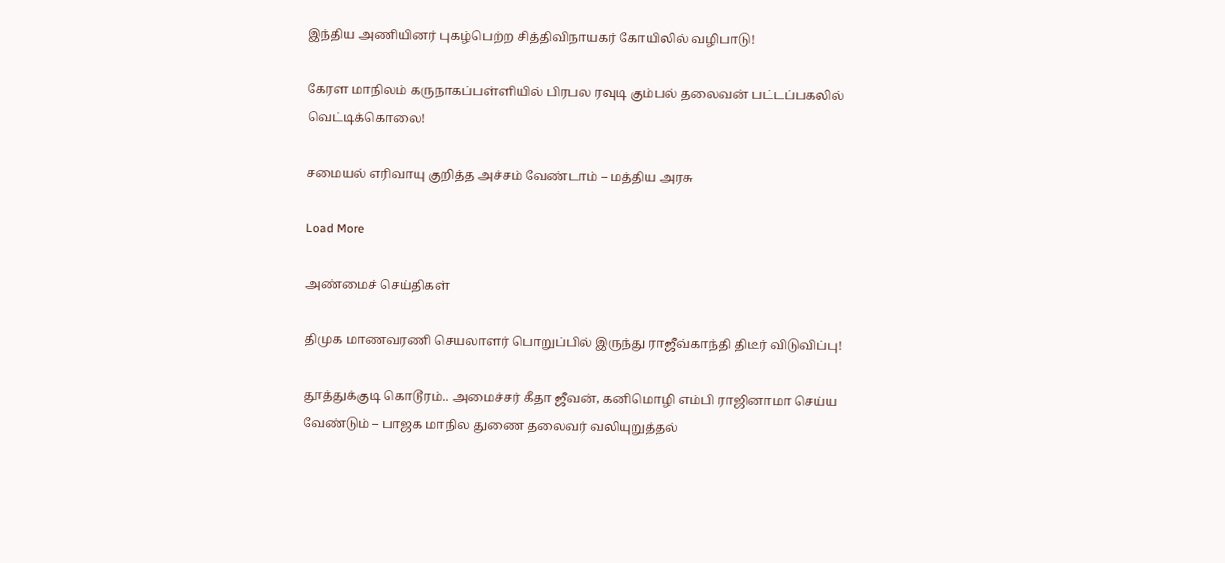இந்திய அணியினர் புகழ்பெற்ற சித்திவிநாயகர் கோயிலில் வழிபாடு!

கேரள மாநிலம் கருநாகப்பள்ளியில் பிரபல ரவுடி கும்பல் தலைவன் பட்டப்பகலில் வெட்டிக்கொலை!

சமையல் எரிவாயு குறித்த அச்சம் வேண்டாம் – மத்திய அரசு

Load More

அண்மைச் செய்திகள்

திமுக மாணவரணி செயலாளர் பொறுப்பில் இருந்து ராஜீவ்காந்தி திடீர் விடுவிப்பு!

தூத்துக்குடி கொடூரம்.. அமைச்சர் கீதா ஜீவன், கனிமொழி எம்பி ராஜினாமா செய்ய வேண்டும் – பாஜக மாநில துணை தலைவர் வலியுறுத்தல்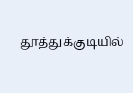தூத்துக்குடியில்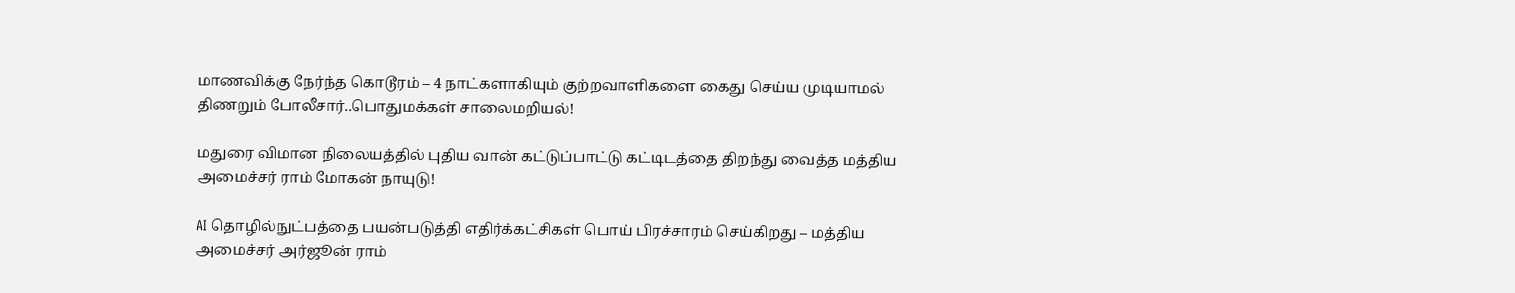மாணவிக்கு நேர்ந்த கொடூரம் – 4 நாட்களாகியும் குற்றவாளிகளை கைது செய்ய முடியாமல் திணறும் போலீசார்..பொதுமக்கள் சாலைமறியல்!

மதுரை விமான நிலையத்தில் புதிய வான் கட்டுப்பாட்டு கட்டிடத்தை திறந்து வைத்த மத்திய அமைச்சர் ராம் மோகன் நாயுடு!

AI தொழில்நுட்பத்தை பயன்படுத்தி எதிர்க்கட்சிகள் பொய் பிரச்சாரம் செய்கிறது – மத்திய அமைச்சர் அர்ஜூன் ராம்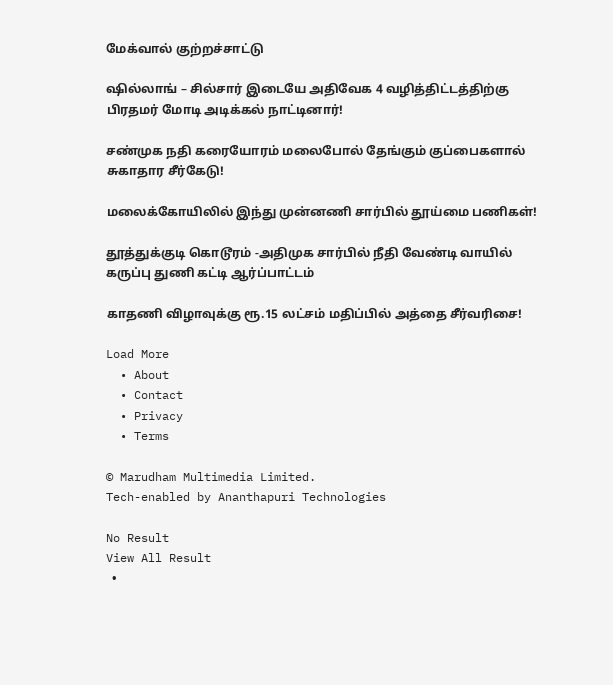மேக்வால் குற்றச்சாட்டு

ஷில்லாங் – சில்சார் இடையே அதிவேக 4 வழித்திட்டத்திற்கு பிரதமர் மோடி அடிக்கல் நாட்டினார்!

சண்முக நதி கரையோரம் மலைபோல் தேங்கும் குப்பைகளால் சுகாதார சீர்கேடு!

மலைக்கோயிலில் இந்து முன்னணி சார்பில் தூய்மை பணிகள்!

தூத்துக்குடி கொடூரம் -அதிமுக சார்பில் நீதி வேண்டி வாயில் கருப்பு துணி கட்டி ஆர்ப்பாட்டம்

காதணி விழாவுக்கு ரூ.15 லட்சம் மதிப்பில் அத்தை சீர்வரிசை!

Load More
  • About
  • Contact
  • Privacy
  • Terms

© Marudham Multimedia Limited.
Tech-enabled by Ananthapuri Technologies

No Result
View All Result
  •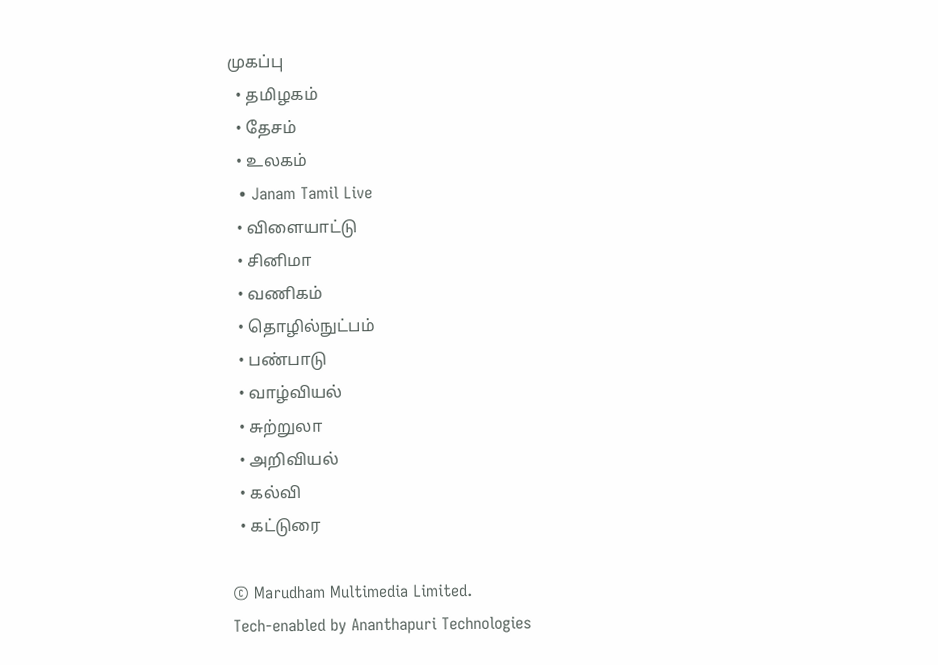முகப்பு
  • தமிழகம்
  • தேசம்
  • உலகம்
  • Janam Tamil Live
  • விளையாட்டு
  • சினிமா
  • வணிகம்
  • தொழில்நுட்பம்
  • பண்பாடு
  • வாழ்வியல்
  • சுற்றுலா
  • அறிவியல்
  • கல்வி
  • கட்டுரை

© Marudham Multimedia Limited.
Tech-enabled by Ananthapuri Technologies